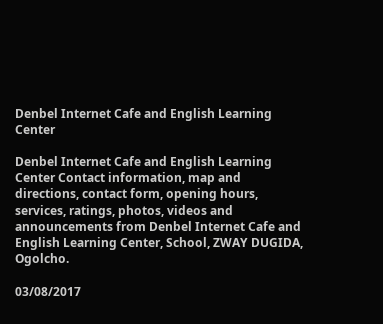Denbel Internet Cafe and English Learning Center

Denbel Internet Cafe and English Learning Center Contact information, map and directions, contact form, opening hours, services, ratings, photos, videos and announcements from Denbel Internet Cafe and English Learning Center, School, ZWAY DUGIDA, Ogolcho.

03/08/2017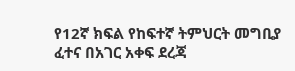የ12ኛ ክፍል የከፍተኛ ትምህርት መግቢያ ፈተና በአገር አቀፍ ደረጃ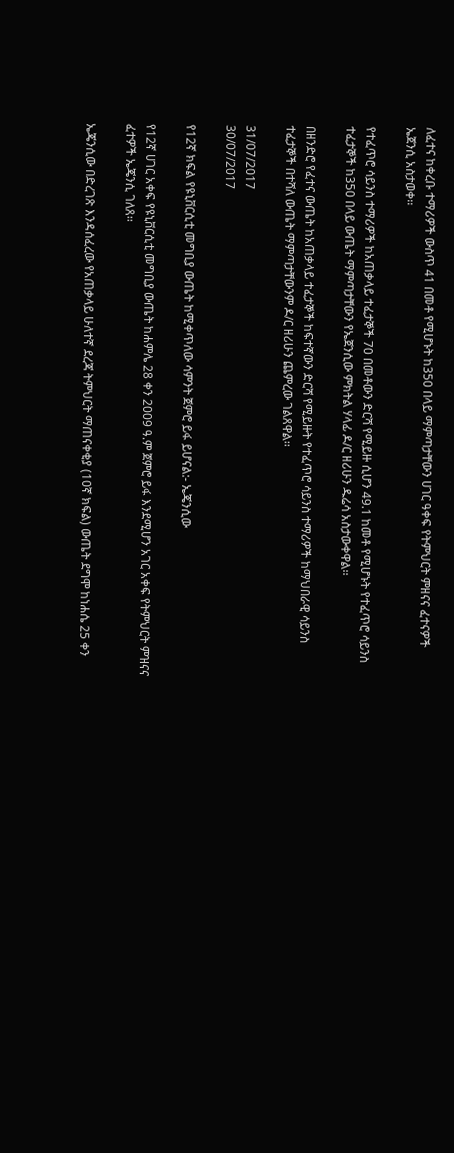ለፈተና ከቀረቡ ተማሪዎች ውስጥ 41 በመቶ የሚሆኑት ከ350 በላይ ማምጣታቸውን ሀገር ዓቀፍ የትምህርት ምዘናና ፈተናዎች ኤጀንሲ አስታወቀ፡፡

የተፈጥሮ ሳይንስ ተማሪዎች ከአጠቃላይ ተፈታኞች 70 በመቶውን ድርሻ የሚይዙ ሲሆን 49.1 ከመቶ የሚሆኑት የተፈጥሮ ሳይንስ ተፈታኞች ከ350 በላይ ውጤት ማምጣታቸውን የኤጀንሲው ምክትል ሃላፊ ዶ/ር ዘሪሁን ዱሬሳ አስታውቀዋል፡፡

በዘንድሮ የፈተና ውጤት ከአጠቃላይ ተፈታኞች ከፍተኛውን ድርሻ የሚይዙት የተፈጥሮ ሳይንስ ተማሪዎች ከማህበራዊ ሳይንስ ተፈታኞች በተሻለ ውጤት ማምጣታቸውንም ዶ/ር ዘሪሁን ጨምረው ገልጸዋል፡፡

31/07/2017
30/07/2017

የ12ኛ ክፍል የዩኒቨርሲቲ መግቢያ ውጤት ከሚቀጥለው ሳምንት ጀምሮ ይፋ ይሆናል:- ኤጄንሲው

የ12ኛ ሀገር አቀፍ የዩኒቨርሲቲ መግቢያ ውጤት ከሐምሌ 28 ቀን 2009 ዓ.ም ጀምሮ ይፋ እንደሚሆን አገር አቀፍ የትምህርት ምዝናና ፈተዎች ኤጄንሲ ገለጸ፡፡

ኤጄንሲው በድረገጽ እንዳሰፈረው የአጠቃላይ ሁለተኛ ደረጃ ትምህርት ማጠናቀቂያ (10ኛ ክፍል) ውጤት ደግሞ ከነሐሴ 25 ቀን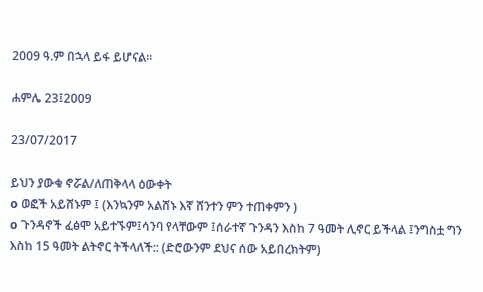2009 ዓ.ም በኋላ ይፋ ይሆናል፡፡

ሐምሌ 23፤2009

23/07/2017

ይህን ያውቁ ኖሯል/ለጠቅላላ ዕውቀት
o ወፎች አይሸኑም ፤ (እንኳንም አልሸኑ እኛ ሸንተን ምን ተጠቀምን )
o ጉንዳኖች ፈፅሞ አይተኙም፤ሳንባ የላቸውም ፤ሰራተኛ ጉንዳን እስከ 7 ዓመት ሊኖር ይችላል ፤ንግስቷ ግን እስከ 15 ዓመት ልትኖር ትችላለች:: (ድሮውንም ደህና ሰው አይበረክትም)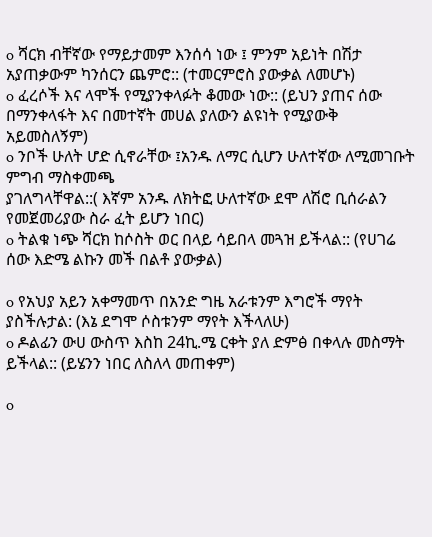o ሻርክ ብቸኛው የማይታመም እንሰሳ ነው ፤ ምንም አይነት በሽታ አያጠቃውም ካንሰርን ጨምሮ:: (ተመርምሮስ ያውቃል ለመሆኑ)
o ፈረሶች እና ላሞች የሚያንቀላፉት ቆመው ነው:: (ይህን ያጠና ሰው በማንቀላፋት እና በመተኛት መሀል ያለውን ልዩነት የሚያውቅ አይመስለኝም)
o ንቦች ሁለት ሆድ ሲኖራቸው ፤አንዱ ለማር ሲሆን ሁለተኛው ለሚመገቡት ምግብ ማስቀመጫ
ያገለግላቸዋል::( እኛም አንዱ ለክትፎ ሁለተኛው ደሞ ለሽሮ ቢሰራልን የመጀመሪያው ስራ ፈት ይሆን ነበር)
o ትልቁ ነጭ ሻርክ ከሶስት ወር በላይ ሳይበላ መጓዝ ይችላል:: (የሀገሬ ሰው እድሜ ልኩን መች በልቶ ያውቃል)

o የአህያ አይን አቀማመጥ በአንድ ግዜ አራቱንም እግሮች ማየት ያስችሉታል: (እኔ ደግሞ ሶስቱንም ማየት እችላለሁ)
o ዶልፊን ውሀ ውስጥ እስከ 24ኪ.ሜ ርቀት ያለ ድምፅ በቀላሉ መስማት ይችላል:: (ይሄንን ነበር ለስለላ መጠቀም)

o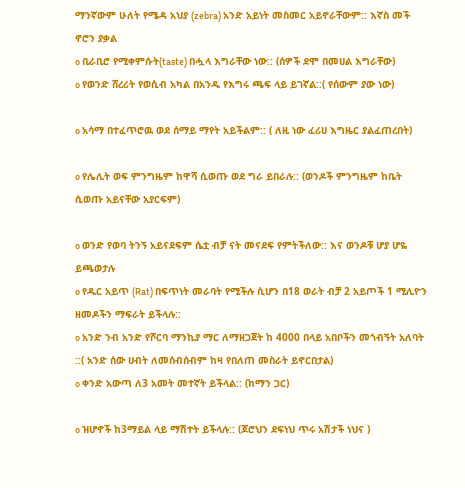ማንኛውም ሁለት የሜዳ አህያ (zebra) አንድ አይነት መስመር አይኖራቸውም:: እኛስ መች ኖሮን ያቃል
o ቢራቢሮ የሚቀምሱት(taste) በሗላ እግራቸው ነው:: (ሰዎች ደሞ በመሀል እግራቸው)
o የወንድ ሸረሪት የወሲብ አካል በአንዱ የእግሩ ጫፍ ላይ ይገኛል::( የሰውም ያው ነው)

o አሳማ በተፈጥሮዉ ወደ ሰማይ ማየት አይችልም:: ( ለዚ ነው ፈሪሀ እግዜር ያልፈጠረበት)

o የሌሊት ወፍ ምንግዜም ከዋሻ ሲወጡ ወደ ግራ ይበራሉ:: (ወንዶች ምንግዜም ከቤት ሲወጡ አይናቸው አያርፍም)

o ወንድ የወባ ትንኝ አይናደፍም ሴቷ ብቻ ናት መናደፍ የምትችለው:: እና ወንዶቹ ሆያ ሆዬ ይጫወታሉ
o የዱር አይጥ (Rat) በፍጥነት መራባት የሚችሉ ሲሆን በ18 ወራት ብቻ 2 አይጦች 1 ሚሊዮን ዘመዶችን ማፍራት ይችላሉ::
o አንድ ንብ አንድ የሾርባ ማንኪያ ማር ለማዘጋጀት ከ 4000 በላይ አበቦችን መጎብኝት አለባት ::( አንድ ሰው ሀብት ለመሰብሰብም ከዛ የበለጠ መስራት ይኖርበታል)
o ቀንድ አውጣ ለ3 አመት መተኛት ይችላል:: (ከማን ጋር)

o ዝሆኖች ከ3ማይል ላይ ማሽተት ይችላሉ:: (ጆሮህን ደፍነህ ጥሩ አሽታች ነህና )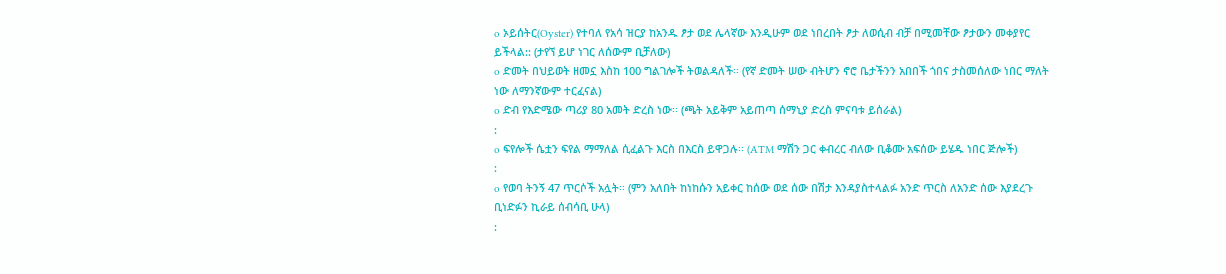o ኦይሰትር(Oyster) የተባለ የአሳ ዝርያ ከአንዱ ፆታ ወደ ሌላኛው እንዲሁም ወደ ነበረበት ፆታ ለወሲብ ብቻ በሚመቸው ፆታውን መቀያየር ይችላል:: (ታየኘ ይሆ ነገር ለሰውም ቢቻለው)
o ድመት በህይወት ዘመኗ እስከ 100 ግልገሎች ትወልዳለች፡፡ (የኛ ድመት ሠው ብትሆን ኖሮ ቤታችንን አበበች ጎበና ታስመሰለው ነበር ማለት
ነው ለማንኛውም ተርፈናል)
o ድብ የእድሜው ጣሪያ 80 አመት ድረስ ነው፡፡ (ጫት አይቅም አይጠጣ ሰማኒያ ድረስ ምናባቱ ይሰራል)
:
o ፍየሎች ሴቷን ፍየል ማማለል ሲፈልጉ እርስ በእርስ ይዋጋሉ፡፡ (ATM ማሽን ጋር ቀብረር ብለው ቢቆሙ አፍሰው ይሄዱ ነበር ጅሎች)
:
o የወባ ትንኝ 47 ጥርሶች አሏት፡፡ (ምን አለበት ከነከሱን አይቀር ከሰው ወደ ሰው በሽታ እንዳያስተላልፉ አንድ ጥርስ ለአንድ ሰው እያደረጉ ቢነድፉን ኪራይ ሰብሳቢ ሁላ)
: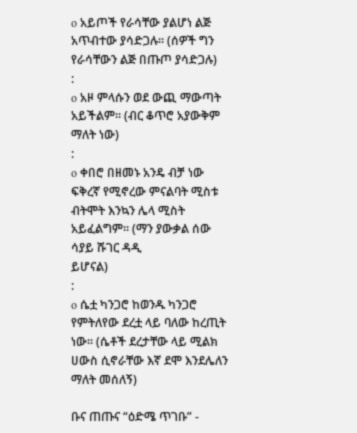o አይጦች የራሳቸው ያልሆነ ልጅ አጥብተው ያሳድጋሉ፡፡ (ሰዎች ግን የራሳቸውን ልጅ በጡጦ ያሳድጋሉ)
:
o አዞ ምላሱን ወደ ውጪ ማውጣት አይችልም፡፡ (ብር ቆጥሮ አያውቅም ማለት ነው)
:
o ቀበሮ በዘመኑ አንዴ ብቻ ነው ፍቅረኛ የሚኖረው ምናልባት ሚስቱ ብትሞት እንኳን ሌላ ሚስት አይፈልግም፡፡ (ማን ያውቃል ሰው ሳያይ ሹገር ዳዲ
ይሆናል)
:
o ሴቷ ካንጋሮ ከወንዱ ካንጋሮ የምትለየው ደረቷ ላይ ባለው ከረጢት ነው፡፡ (ሴቶች ደረታቸው ላይ ሚልክ ሀውስ ሲኖራቸው እኛ ደሞ እንደሌለን
ማለት መሰለኝ)

ቡና ጠጡና “ዕድሜ ጥገቡ” -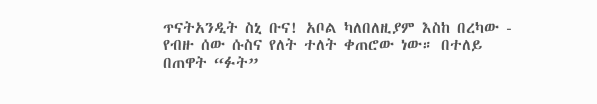ጥናትአንዲት ስኒ ቡና! አቦል ካለበለዚያም እስከ በረካው - የብዙ ሰው ሱስና የለት ተለት ቀጠሮው ነው። በተለይ በጠዋት “ፉት”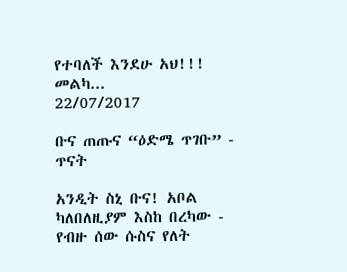የተባለች እንደሁ አህ!!! መልካ...
22/07/2017

ቡና ጠጡና “ዕድሜ ጥገቡ” - ጥናት

አንዲት ስኒ ቡና! አቦል ካለበለዚያም እስከ በረካው - የብዙ ሰው ሱስና የለት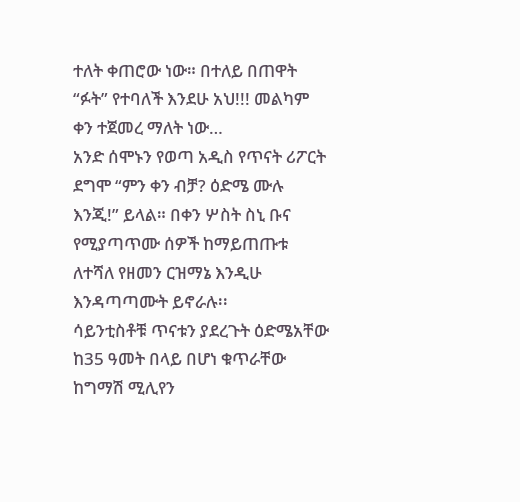ተለት ቀጠሮው ነው። በተለይ በጠዋት “ፉት” የተባለች እንደሁ አህ!!! መልካም ቀን ተጀመረ ማለት ነው…
አንድ ሰሞኑን የወጣ አዲስ የጥናት ሪፖርት ደግሞ “ምን ቀን ብቻ? ዕድሜ ሙሉ እንጂ!” ይላል። በቀን ሦስት ስኒ ቡና የሚያጣጥሙ ሰዎች ከማይጠጡቱ ለተሻለ የዘመን ርዝማኔ እንዲሁ እንዳጣጣሙት ይኖራሉ፡፡
ሳይንቲስቶቹ ጥናቱን ያደረጉት ዕድሜአቸው ከ35 ዓመት በላይ በሆነ ቁጥራቸው ከግማሽ ሚሊየን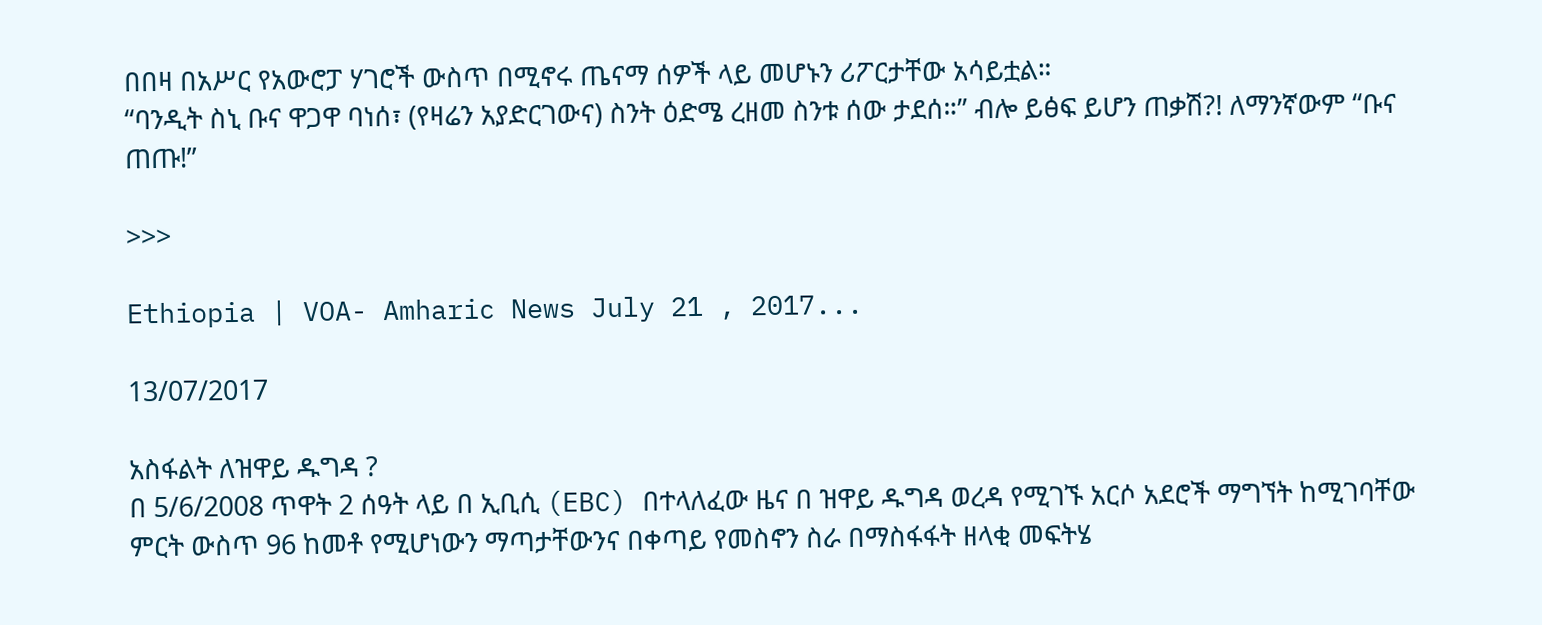በበዛ በአሥር የአውሮፓ ሃገሮች ውስጥ በሚኖሩ ጤናማ ሰዎች ላይ መሆኑን ሪፖርታቸው አሳይቷል።
“ባንዲት ስኒ ቡና ዋጋዋ ባነሰ፣ (የዛሬን አያድርገውና) ስንት ዕድሜ ረዘመ ስንቱ ሰው ታደሰ።” ብሎ ይፅፍ ይሆን ጠቃሽ?! ለማንኛውም “ቡና ጠጡ!”

>>>

Ethiopia | VOA- Amharic News July 21 , 2017...

13/07/2017

አስፋልት ለዝዋይ ዱግዳ ?
በ 5/6/2008 ጥዋት 2 ሰዓት ላይ በ ኢቢሲ (EBC) በተላለፈው ዜና በ ዝዋይ ዱግዳ ወረዳ የሚገኙ አርሶ አደሮች ማግኘት ከሚገባቸው ምርት ውስጥ 96 ከመቶ የሚሆነውን ማጣታቸውንና በቀጣይ የመስኖን ስራ በማስፋፋት ዘላቂ መፍትሄ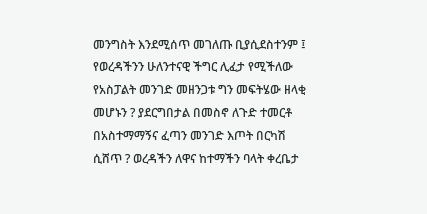መንግስት እንደሚሰጥ መገለጡ ቢያሲደስተንም ፤ የወረዳችንን ሁለንተናዊ ችግር ሊፈታ የሚችለው የአስፓልት መንገድ መዘንጋቱ ግን መፍትሄው ዘላቂ መሆኑን ? ያደርግበታል በመስኖ ለጉድ ተመርቶ በአስተማማኝና ፈጣን መንገድ እጦት በርካሽ ሲሸጥ ? ወረዳችን ለዋና ከተማችን ባላት ቀረቤታ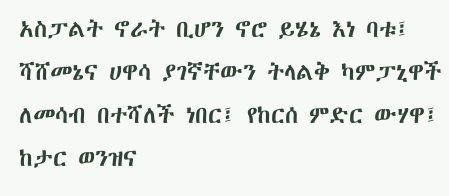አስፓልት ኖራት ቢሆን ኖሮ ይሄኔ እነ ባቱ፤ ሻሸመኔና ሀዋሳ ያገኛቸውን ትላልቅ ካምፓኒዋች ለመሳብ በተሻለች ነበር፤ የከርሰ ምድር ውሃዋ፤ ከታር ወንዝና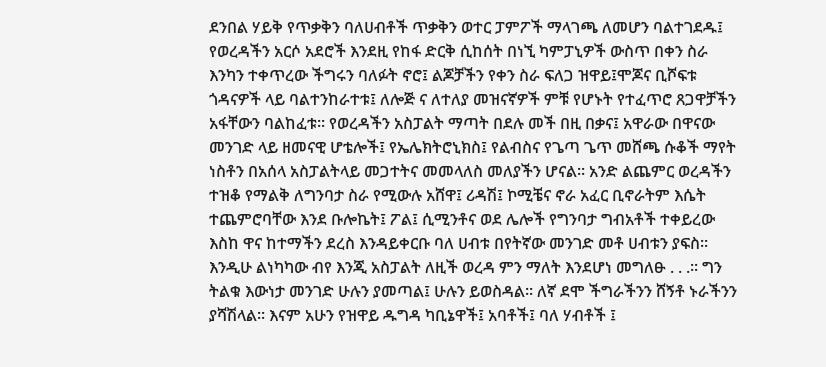ደንበል ሃይቅ የጥቃቅን ባለሀብቶች ጥቃቅን ወተር ፓምፖች ማላገጫ ለመሆን ባልተገደዱ፤ የወረዳችን አርሶ አደሮች እንደዚ የከፋ ድርቅ ሲከሰት በነኚ ካምፓኒዎች ውስጥ በቀን ስራ እንካን ተቀጥረው ችግሩን ባለፉት ኖሮ፤ ልጆቻችን የቀን ስራ ፍለጋ ዝዋይ፤ሞጆና ቢሾፍቱ ጎዳናዎች ላይ ባልተንከራተቱ፤ ለሎጅ ና ለተለያ መዝናኛዎች ምቹ የሆኑት የተፈጥሮ ጸጋዋቻችን አፋቸውን ባልከፈቱ፡፡ የወረዳችን አስፓልት ማጣት በደሉ መች በዚ በቃና፤ አዋራው በዋናው መንገድ ላይ ዘመናዊ ሆቴሎች፤ የኤሌክትሮኒክስ፤ የልብስና የጌጣ ጌጥ መሸጫ ሱቆች ማየት ነስቶን በአሰላ አስፓልትላይ መጋተትና መመላለስ መለያችን ሆናል፡፡ አንድ ልጨምር ወረዳችን ተዝቆ የማልቅ ለግንባታ ስራ የሚውሉ አሸዋ፤ ሪዳሽ፤ ኮሚቼና ኖራ አፈር ቢኖራትም እሴት ተጨምሮባቸው እንደ ቡሎኬት፤ ፖል፤ ሲሚንቶና ወደ ሌሎች የግንባታ ግብአቶች ተቀይረው እስከ ዋና ከተማችን ደረስ እንዳይቀርቡ ባለ ሀብቱ በየትኛው መንገድ መቶ ሀብቱን ያፍስ፡፡ እንዲሁ ልነካካው ብየ እንጂ አስፓልት ለዚች ወረዳ ምን ማለት እንደሆነ መግለፁ . . .፡፡ ግን ትልቁ እውነታ መንገድ ሁሉን ያመጣል፤ ሁሉን ይወስዳል፡፡ ለኛ ደሞ ችግራችንን ሸኝቶ ኑራችንን ያሻሽላል፡፡ እናም አሁን የዝዋይ ዱግዳ ካቢኔዋች፤ አባቶች፤ ባለ ሃብቶች ፤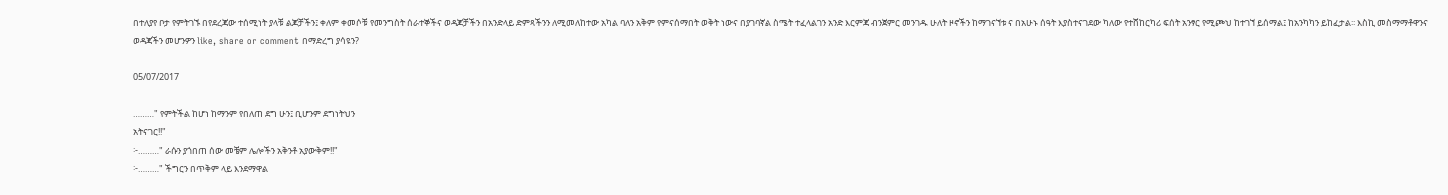በተለያየ ቦታ የምትገኙ በየደረጃው ተሰሚነት ያላቹ ልጆቻችን፤ ቀለም ቀመሶቹ የመንግስት ሰራተኞችና ወዳጆቻችን በአንድላይ ድምጻችንን ለሚመለከተው አካል ባለን አቅም የምናሰማበት ወቅት ነውና በያገባኛል ስሜት ተፈላልገን አንድ እርምጃ ብንጀምር መንገዱ ሁለት ዞኖችን ከማገናኘቱ ና በአሁኑ ሰዓት እያስተናገደው ካለው የተሸከርካሪ ፍሰት አንፃር የሚጮህ ከተገኘ ይሰማል፤ ከአንካካን ይከፈታል፡፡ እስኪ መስማማቶዋንና ወዳጃችን መሆንዎን like, share or comment በማድረግ ያሳዩን?

05/07/2017

………" የምትችል ከሆነ ከማንም የበለጠ ደግ ሁን፤ ቢሆንም ደግነትህን
አትናገር!!"
፦………" ራሱን ያጎበጠ ሰው መቼም ሌሎችን አቅንቶ አያውቅም!!"
፦………" ችግርን በጥቅም ላይ እንደማዋል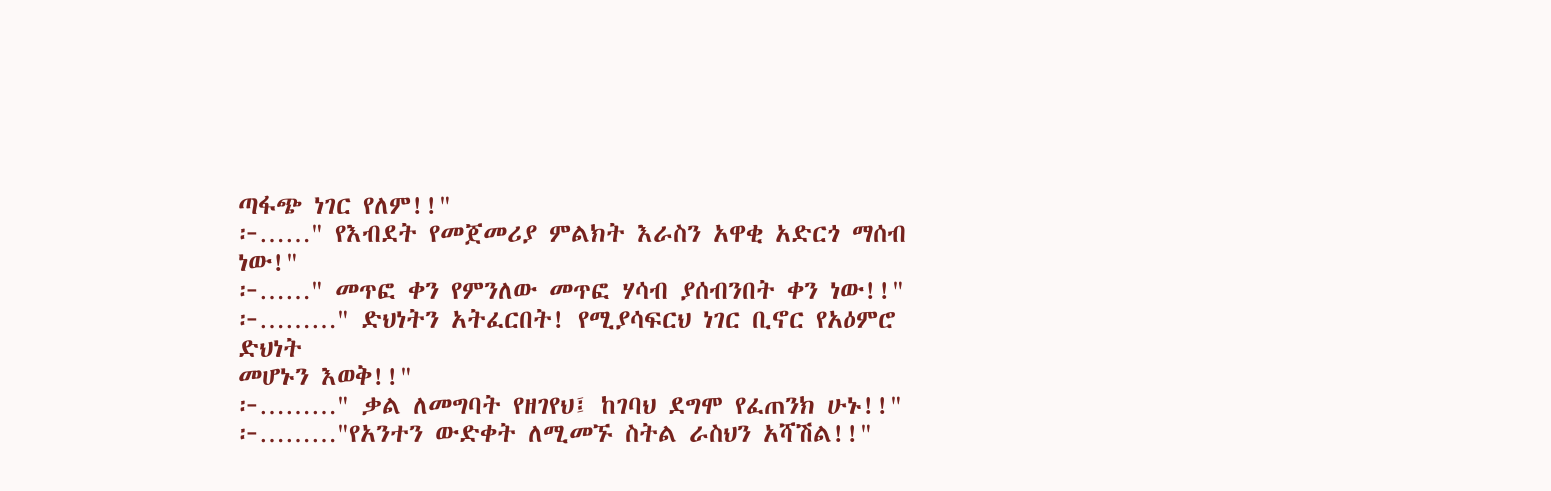ጣፋጭ ነገር የለም!!"
፦……" የእብደት የመጀመሪያ ምልክት እራስን አዋቂ አድርጎ ማሰብ ነው!"
፦……" መጥፎ ቀን የምንለው መጥፎ ሃሳብ ያሰብንበት ቀን ነው!!"
፦………" ድህነትን አትፈርበት! የሚያሳፍርህ ነገር ቢኖር የአዕምሮ ድህነት
መሆኑን እወቅ!!"
፦………" ቃል ለመግባት የዘገየህ፤ ከገባህ ደግሞ የፈጠንክ ሁኑ!!"
፦………"የአንተን ውድቀት ለሚመኙ ስትል ራስህን አሻሽል!!"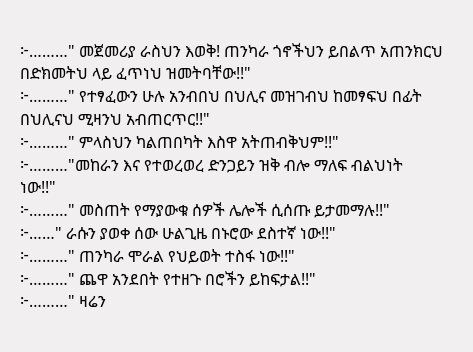፦………" መጀመሪያ ራስህን እወቅ! ጠንካራ ጎኖችህን ይበልጥ አጠንክርህ
በድክመትህ ላይ ፈጥነህ ዝመትባቸው!!"
፦………" የተፃፈውን ሁሉ አንብበህ በህሊና መዝገብህ ከመፃፍህ በፊት
በህሊናህ ሚዛንህ አብጠርጥር!!"
፦………" ምላስህን ካልጠበካት እስዋ አትጠብቅህም!!"
፦………"መከራን እና የተወረወረ ድንጋይን ዝቅ ብሎ ማለፍ ብልህነት
ነው!!"
፦………" መስጠት የማያውቁ ሰዎች ሌሎች ሲሰጡ ይታመማሉ!!"
፦……" ራሱን ያወቀ ሰው ሁልጊዜ በኑሮው ደስተኛ ነው!!"
፦………" ጠንካራ ሞራል የህይወት ተስፋ ነው!!"
፦………" ጨዋ አንደበት የተዘጉ በሮችን ይከፍታል!!"
፦………" ዛሬን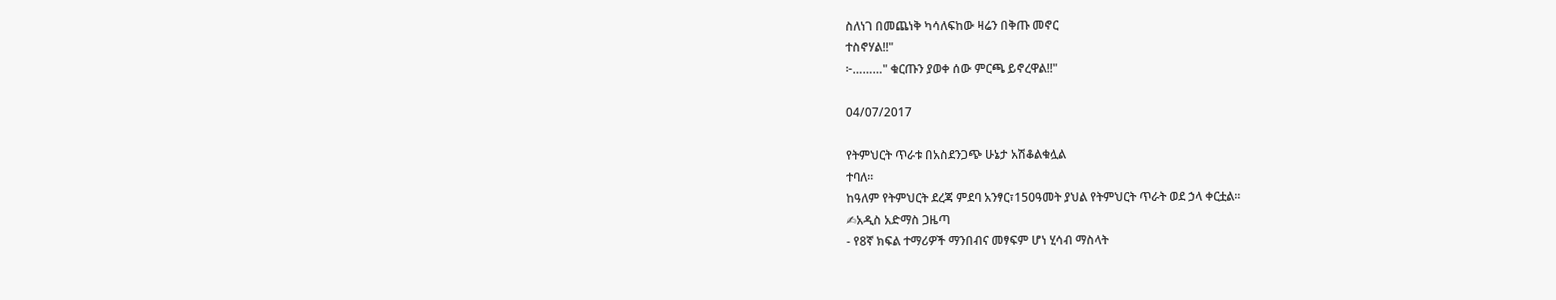ስለነገ በመጨነቅ ካሳለፍከው ዛሬን በቅጡ መኖር
ተስኖሃል!!"
፦………" ቁርጡን ያወቀ ሰው ምርጫ ይኖረዋል!!"

04/07/2017

የትምህርት ጥራቱ በአስደንጋጭ ሁኔታ አሽቆልቁሏል
ተባለ፡፡
ከዓለም የትምህርት ደረጃ ምደባ አንፃር፣150ዓመት ያህል የትምህርት ጥራት ወደ ኃላ ቀርቷል፡፡
✍አዲስ አድማስ ጋዜጣ
- የ8ኛ ክፍል ተማሪዎች ማንበብና መፃፍም ሆነ ሂሳብ ማስላት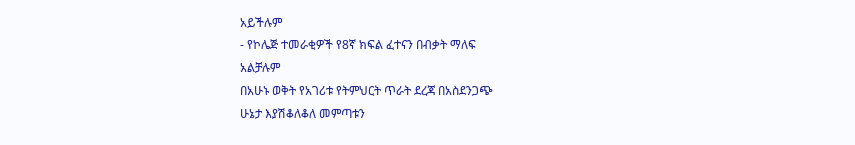አይችሉም
- የኮሌጅ ተመራቂዎች የ8ኛ ክፍል ፈተናን በብቃት ማለፍ
አልቻሉም
በአሁኑ ወቅት የአገሪቱ የትምህርት ጥራት ደረጃ በአስደንጋጭ
ሁኔታ እያሽቆለቆለ መምጣቱን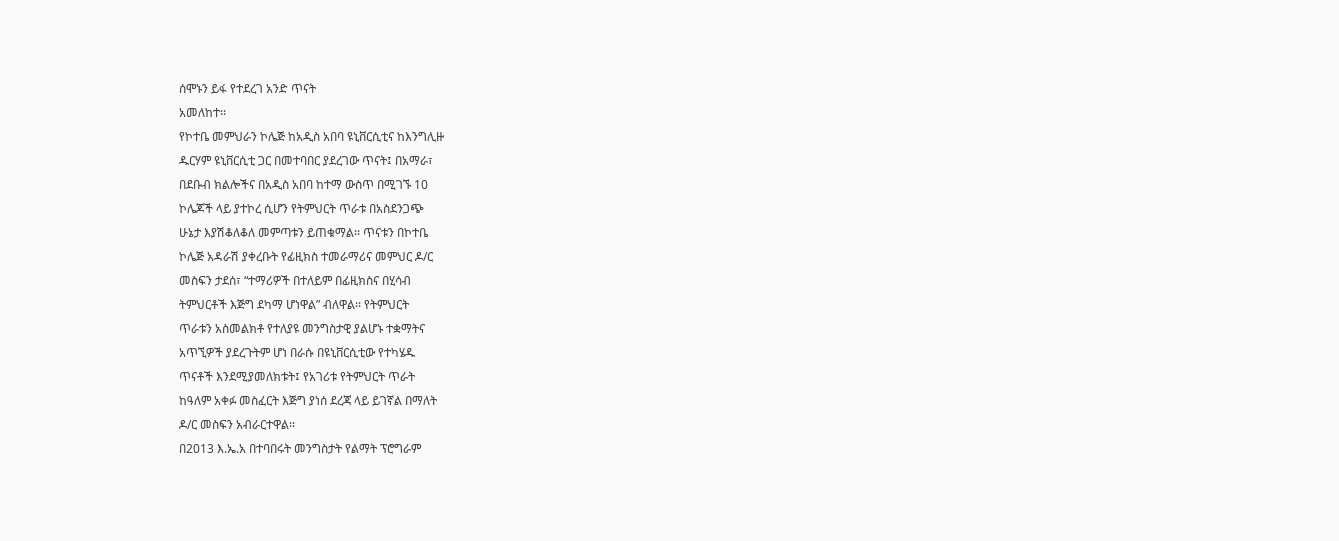ሰሞኑን ይፋ የተደረገ አንድ ጥናት
አመለከተ፡፡
የኮተቤ መምህራን ኮሌጅ ከአዲስ አበባ ዩኒቨርሲቲና ከእንግሊዙ
ዱርሃም ዩኒቨርሲቲ ጋር በመተባበር ያደረገው ጥናት፤ በአማራ፣
በደቡብ ክልሎችና በአዲስ አበባ ከተማ ውስጥ በሚገኙ 10
ኮሌጆች ላይ ያተኮረ ሲሆን የትምህርት ጥራቱ በአስደንጋጭ
ሁኔታ እያሽቆለቆለ መምጣቱን ይጠቁማል፡፡ ጥናቱን በኮተቤ
ኮሌጅ አዳራሽ ያቀረቡት የፊዚክስ ተመራማሪና መምህር ዶ/ር
መስፍን ታደሰ፣ “ተማሪዎች በተለይም በፊዚክስና በሂሳብ
ትምህርቶች እጅግ ደካማ ሆነዋል” ብለዋል፡፡ የትምህርት
ጥራቱን አስመልክቶ የተለያዩ መንግስታዊ ያልሆኑ ተቋማትና
አጥኚዎች ያደረጉትም ሆነ በራሱ በዩኒቨርሲቲው የተካሄዱ
ጥናቶች እንደሚያመለክቱት፤ የአገሪቱ የትምህርት ጥራት
ከዓለም አቀፉ መስፈርት እጅግ ያነሰ ደረጃ ላይ ይገኛል በማለት
ዶ/ር መስፍን አብራርተዋል፡፡
በ2013 እ.ኤ.አ በተባበሩት መንግስታት የልማት ፕሮግራም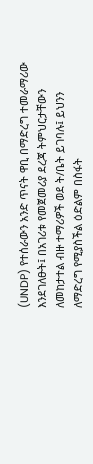(UNDP) የተሰራውን አንድ ጥናት ዋቢ በማድረግ ተመራማሪው
እንደገለፁት፤ በአገሪቱ የመጀመሪያ ደረጃ ትምህርታቸውን
ለመከታተል ብዙ ተማሪዎች ወደ ት/ቤት ይገባሉ፤ ይህንን
ለማድረግ የሚያስችል ዕድልም በስፋት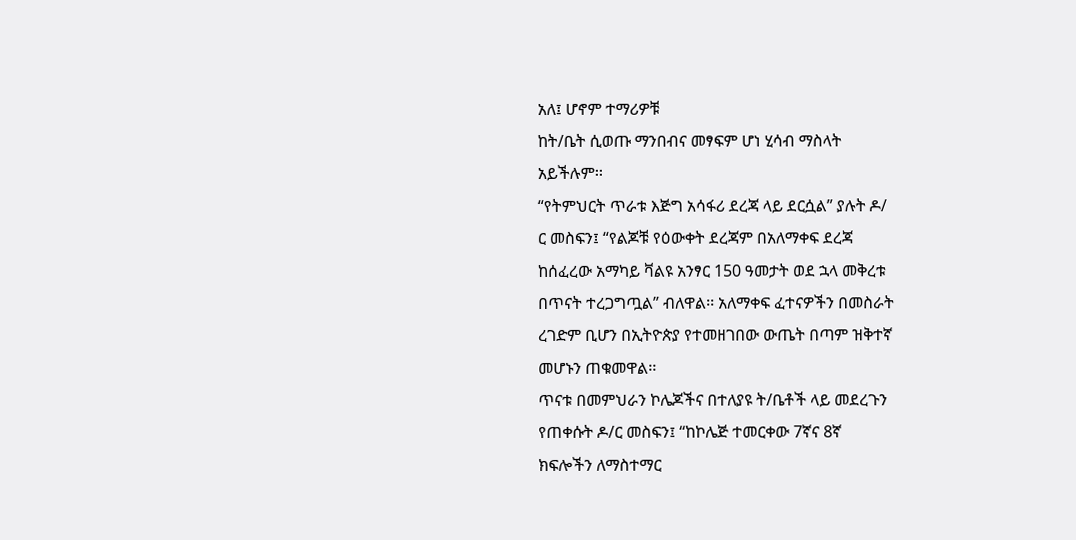አለ፤ ሆኖም ተማሪዎቹ
ከት/ቤት ሲወጡ ማንበብና መፃፍም ሆነ ሂሳብ ማስላት
አይችሉም፡፡
“የትምህርት ጥራቱ እጅግ አሳፋሪ ደረጃ ላይ ደርሷል” ያሉት ዶ/
ር መስፍን፤ “የልጆቹ የዕውቀት ደረጃም በአለማቀፍ ደረጃ
ከሰፈረው አማካይ ቫልዩ አንፃር 150 ዓመታት ወደ ኋላ መቅረቱ
በጥናት ተረጋግጧል” ብለዋል፡፡ አለማቀፍ ፈተናዎችን በመስራት
ረገድም ቢሆን በኢትዮጵያ የተመዘገበው ውጤት በጣም ዝቅተኛ
መሆኑን ጠቁመዋል፡፡
ጥናቱ በመምህራን ኮሌጆችና በተለያዩ ት/ቤቶች ላይ መደረጉን
የጠቀሱት ዶ/ር መስፍን፤ “ከኮሌጅ ተመርቀው 7ኛና 8ኛ
ክፍሎችን ለማስተማር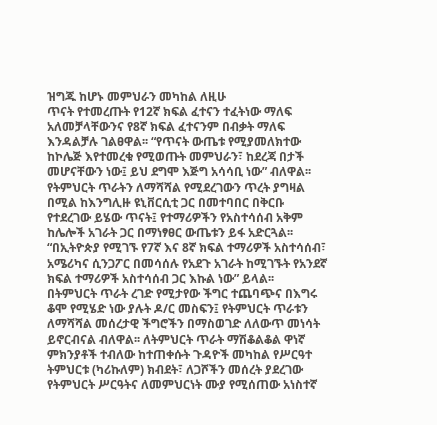ዝግጁ ከሆኑ መምህራን መካከል ለዚሁ
ጥናት የተመረጡት የ12ኛ ክፍል ፈተናን ተፈትነው ማለፍ
አለመቻላቸውንና የ8ኛ ክፍል ፈተናንም በብቃት ማለፍ
እንዳልቻሉ ገልፀዋል፡፡ “የጥናት ውጤቱ የሚያመለክተው
ከኮሌጅ እየተመረቁ የሚወጡት መምህራን፣ ከደረጃ በታች
መሆናቸውን ነው፤ ይህ ደግሞ እጅግ አሳሳቢ ነው” ብለዋል፡፡
የትምህርት ጥራትን ለማሻሻል የሚደረገውን ጥረት ያግዛል
በሚል ከእንግሊዙ ዩኒቨርሲቲ ጋር በመተባበር በቅርቡ
የተደረገው ይሄው ጥናት፤ የተማሪዎችን የአስተሳሰብ አቅም
ከሌሎች አገራት ጋር በማነፃፀር ውጤቱን ይፋ አድርጓል፡፡
“በኢትዮጵያ የሚገኙ የ7ኛ እና 8ኛ ክፍል ተማሪዎች አስተሳሰብ፣
አሜሪካና ሲንጋፖር በመሳሰሉ የአደጉ አገራት ከሚገኙት የአንደኛ
ክፍል ተማሪዎች አስተሳሰብ ጋር እኩል ነው” ይላል፡፡
በትምህርት ጥራት ረገድ የሚታየው ችግር ተጨባጭና በእግሩ
ቆሞ የሚሄድ ነው ያሉት ዶ/ር መስፍን፤ የትምህርት ጥራቱን
ለማሻሻል መሰረታዊ ችግሮችን በማስወገድ ለለውጥ መነሳት
ይኖርብናል ብለዋል፡፡ ለትምህርት ጥራት ማሽቆልቆል ዋነኛ
ምክንያቶች ተብለው ከተጠቀሱት ጉዳዮች መካከል የሥርዓተ
ትምህርቱ (ካሪኩለም) ክብደት፣ ለጋሾችን መሰረት ያደረገው
የትምህርት ሥርዓትና ለመምህርነት ሙያ የሚሰጠው አነስተኛ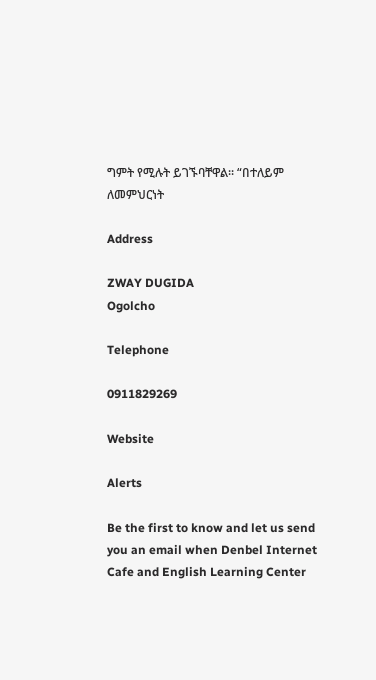ግምት የሚሉት ይገኙባቸዋል፡፡ “በተለይም ለመምህርነት

Address

ZWAY DUGIDA
Ogolcho

Telephone

0911829269

Website

Alerts

Be the first to know and let us send you an email when Denbel Internet Cafe and English Learning Center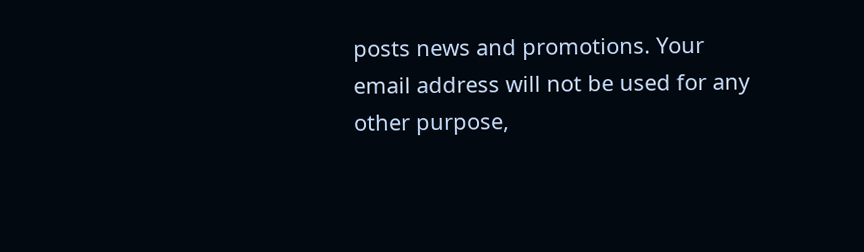posts news and promotions. Your email address will not be used for any other purpose,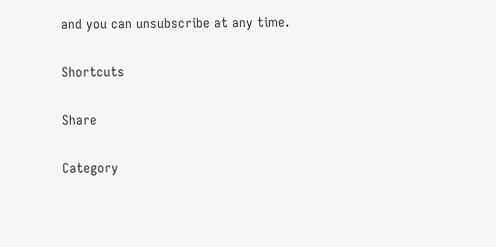and you can unsubscribe at any time.

Shortcuts

Share

Category